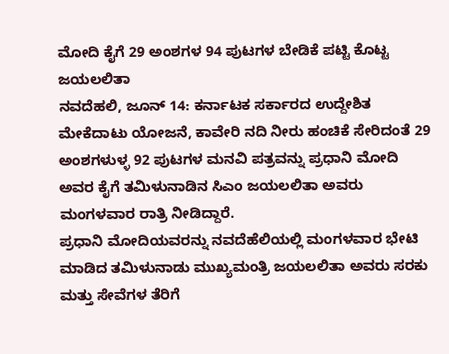ಮೋದಿ ಕೈಗೆ 29 ಅಂಶಗಳ 94 ಪುಟಗಳ ಬೇಡಿಕೆ ಪಟ್ಟಿ ಕೊಟ್ಟ ಜಯಲಲಿತಾ
ನವದೆಹಲಿ, ಜೂನ್ 14: ಕರ್ನಾಟಕ ಸರ್ಕಾರದ ಉದ್ದೇಶಿತ ಮೇಕೆದಾಟು ಯೋಜನೆ, ಕಾವೇರಿ ನದಿ ನೀರು ಹಂಚಿಕೆ ಸೇರಿದಂತೆ 29 ಅಂಶಗಳುಳ್ಳ 92 ಪುಟಗಳ ಮನವಿ ಪತ್ರವನ್ನು ಪ್ರಧಾನಿ ಮೋದಿ ಅವರ ಕೈಗೆ ತಮಿಳುನಾಡಿನ ಸಿಎಂ ಜಯಲಲಿತಾ ಅವರು ಮಂಗಳವಾರ ರಾತ್ರಿ ನೀಡಿದ್ದಾರೆ.
ಪ್ರಧಾನಿ ಮೋದಿಯವರನ್ನು ನವದೆಹೆಲಿಯಲ್ಲಿ ಮಂಗಳವಾರ ಭೇಟಿ ಮಾಡಿದ ತಮಿಳುನಾಡು ಮುಖ್ಯಮಂತ್ರಿ ಜಯಲಲಿತಾ ಅವರು ಸರಕು ಮತ್ತು ಸೇವೆಗಳ ತೆರಿಗೆ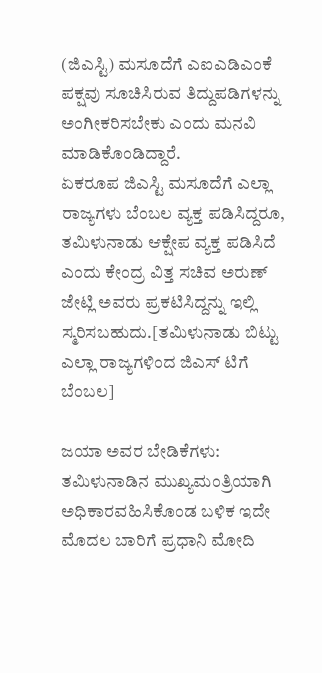(ಜಿಎಸ್ಟಿ) ಮಸೂದೆಗೆ ಎಐಎಡಿಎಂಕೆ ಪಕ್ಷವು ಸೂಚಿಸಿರುವ ತಿದ್ದುಪಡಿಗಳನ್ನು ಅಂಗೀಕರಿಸಬೇಕು ಎಂದು ಮನವಿ ಮಾಡಿಕೊಂಡಿದ್ದಾರೆ.
ಏಕರೂಪ ಜಿಎಸ್ಟಿ ಮಸೂದೆಗೆ ಎಲ್ಲಾ ರಾಜ್ಯಗಳು ಬೆಂಬಲ ವ್ಯಕ್ತ ಪಡಿಸಿದ್ದರೂ, ತಮಿಳುನಾಡು ಆಕ್ಷೇಪ ವ್ಯಕ್ತ ಪಡಿಸಿದೆ ಎಂದು ಕೇಂದ್ರ ವಿತ್ತ ಸಚಿವ ಅರುಣ್ ಜೇಟ್ಲಿ ಅವರು ಪ್ರಕಟಿಸಿದ್ದನ್ನು ಇಲ್ಲಿ ಸ್ಮರಿಸಬಹುದು.[ತಮಿಳುನಾಡು ಬಿಟ್ಟು ಎಲ್ಲಾ ರಾಜ್ಯಗಳಿಂದ ಜಿಎಸ್ ಟಿಗೆ ಬೆಂಬಲ]

ಜಯಾ ಅವರ ಬೇಡಿಕೆಗಳು: ತಮಿಳುನಾಡಿನ ಮುಖ್ಯಮಂತ್ರಿಯಾಗಿ ಅಧಿಕಾರವಹಿಸಿಕೊಂಡ ಬಳಿಕ ಇದೇ ಮೊದಲ ಬಾರಿಗೆ ಪ್ರಧಾನಿ ಮೋದಿ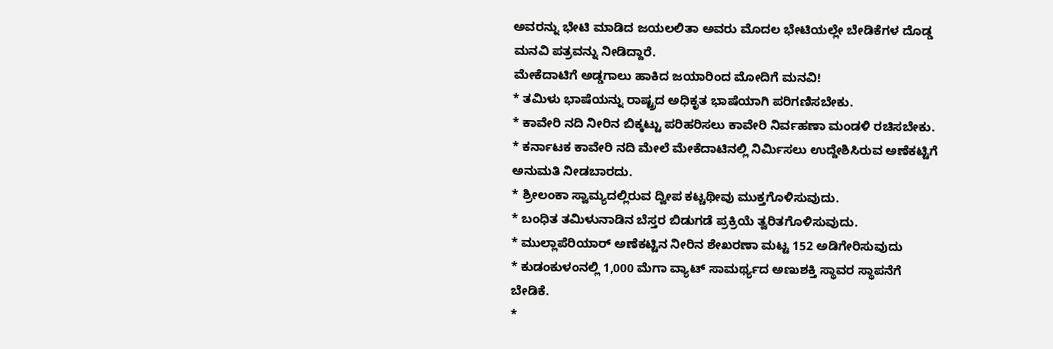ಅವರನ್ನು ಭೇಟಿ ಮಾಡಿದ ಜಯಲಲಿತಾ ಅವರು ಮೊದಲ ಭೇಟಿಯಲ್ಲೇ ಬೇಡಿಕೆಗಳ ದೊಡ್ಡ ಮನವಿ ಪತ್ರವನ್ನು ನೀಡಿದ್ದಾರೆ.
ಮೇಕೆದಾಟಿಗೆ ಅಡ್ಡಗಾಲು ಹಾಕಿದ ಜಯಾರಿಂದ ಮೋದಿಗೆ ಮನವಿ!
* ತಮಿಳು ಭಾಷೆಯನ್ನು ರಾಷ್ಟ್ರದ ಅಧಿಕೃತ ಭಾಷೆಯಾಗಿ ಪರಿಗಣಿಸಬೇಕು.
* ಕಾವೇರಿ ನದಿ ನೀರಿನ ಬಿಕ್ಕಟ್ಟು ಪರಿಹರಿಸಲು ಕಾವೇರಿ ನಿರ್ವಹಣಾ ಮಂಡಳಿ ರಚಿಸಬೇಕು.
* ಕರ್ನಾಟಕ ಕಾವೇರಿ ನದಿ ಮೇಲೆ ಮೇಕೆದಾಟಿನಲ್ಲಿ ನಿರ್ಮಿಸಲು ಉದ್ದೇಶಿಸಿರುವ ಅಣೆಕಟ್ಟಿಗೆ ಅನುಮತಿ ನೀಡಬಾರದು.
* ಶ್ರೀಲಂಕಾ ಸ್ವಾಮ್ಯದಲ್ಲಿರುವ ದ್ವೀಪ ಕಟ್ಚಥೀವು ಮುಕ್ತಗೊಳಿಸುವುದು.
* ಬಂಧಿತ ತಮಿಳುನಾಡಿನ ಬೆಸ್ತರ ಬಿಡುಗಡೆ ಪ್ರಕ್ರಿಯೆ ತ್ವರಿತಗೊಳಿಸುವುದು.
* ಮುಲ್ಲಾಪೆರಿಯಾರ್ ಅಣೆಕಟ್ಟಿನ ನೀರಿನ ಶೇಖರಣಾ ಮಟ್ಟ 152 ಅಡಿಗೇರಿಸುವುದು
* ಕುಡಂಕುಳಂನಲ್ಲಿ 1,000 ಮೆಗಾ ವ್ಯಾಟ್ ಸಾಮರ್ಥ್ಯದ ಅಣುಶಕ್ತಿ ಸ್ಥಾವರ ಸ್ಥಾಪನೆಗೆ ಬೇಡಿಕೆ.
*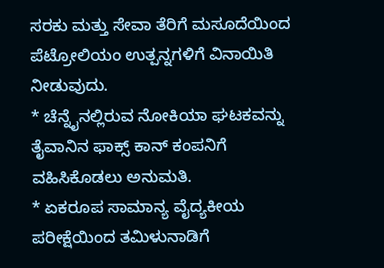ಸರಕು ಮತ್ತು ಸೇವಾ ತೆರಿಗೆ ಮಸೂದೆಯಿಂದ ಪೆಟ್ರೋಲಿಯಂ ಉತ್ಪನ್ನಗಳಿಗೆ ವಿನಾಯಿತಿ ನೀಡುವುದು.
* ಚೆನ್ನೈನಲ್ಲಿರುವ ನೋಕಿಯಾ ಘಟಕವನ್ನು ತೈವಾನಿನ ಫಾಕ್ಸ್ ಕಾನ್ ಕಂಪನಿಗೆ ವಹಿಸಿಕೊಡಲು ಅನುಮತಿ.
* ಏಕರೂಪ ಸಾಮಾನ್ಯ ವೈದ್ಯಕೀಯ ಪರೀಕ್ಷೆಯಿಂದ ತಮಿಳುನಾಡಿಗೆ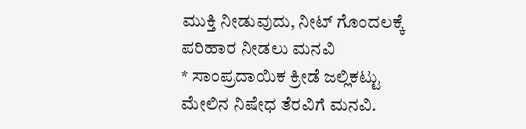ಮುಕ್ತಿ ನೀಡುವುದು, ನೀಟ್ ಗೊಂದಲಕ್ಕೆ ಪರಿಹಾರ ನೀಡಲು ಮನವಿ
* ಸಾಂಪ್ರದಾಯಿಕ ಕ್ರೀಡೆ ಜಲ್ಲಿಕಟ್ಟು ಮೇಲಿನ ನಿಷೇಧ ತೆರವಿಗೆ ಮನವಿ.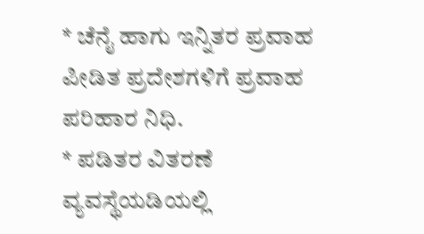* ಚೆನೈ ಹಾಗು ಇನ್ನಿತರ ಪ್ರವಾಹ ಪೀಡಿತ ಪ್ರದೇಶಗಳಿಗೆ ಪ್ರವಾಹ ಪರಿಹಾರ ನಿಧಿ.
* ಪಡಿತರ ವಿತರಣೆ ವ್ಯವಸ್ಥೆಯಡಿಯಲ್ಲಿ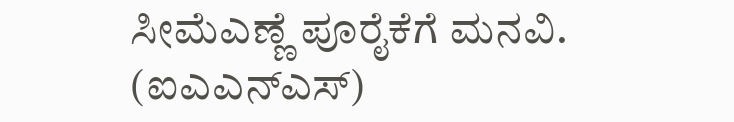ಸೀಮೆಎಣ್ಣೆ ಪೂರೈಕೆಗೆ ಮನವಿ.
(ಐಎಎನ್ಎಸ್)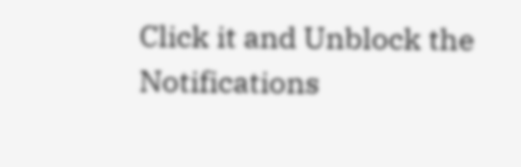Click it and Unblock the Notifications